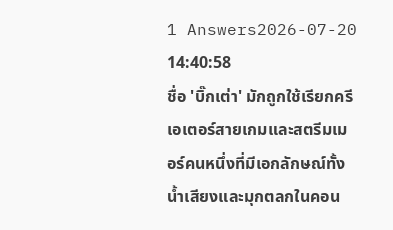1 Answers2026-07-20 14:40:58
ชื่อ 'บิ๊กเต่า' มักถูกใช้เรียกครีเอเตอร์สายเกมและสตรีมเมอร์คนหนึ่งที่มีเอกลักษณ์ทั้งน้ำเสียงและมุกตลกในคอน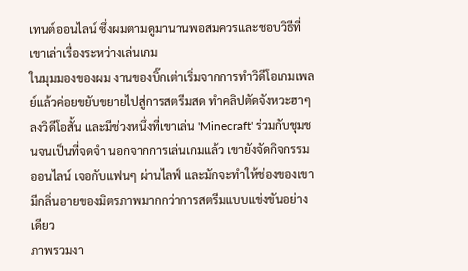เทนต์ออนไลน์ ซึ่งผมตามดูมานานพอสมควรและชอบวิธีที่เขาเล่าเรื่องระหว่างเล่นเกม
ในมุมมองของผม งานของบิ๊กเต่าเริ่มจากการทำวิดีโอเกมเพลย์แล้วค่อยขยับขยายไปสู่การสตรีมสด ทำคลิปตัดจังหวะฮาๆ ลงวิดีโอสั้น และมีช่วงหนึ่งที่เขาเล่น 'Minecraft' ร่วมกับชุมชนจนเป็นที่จดจำ นอกจากการเล่นเกมแล้ว เขายังจัดกิจกรรมออนไลน์ เจอกับแฟนๆ ผ่านไลฟ์ และมักจะทำให้ช่องของเขามีกลิ่นอายของมิตรภาพมากกว่าการสตรีมแบบแข่งขันอย่างเดียว
ภาพรวมงา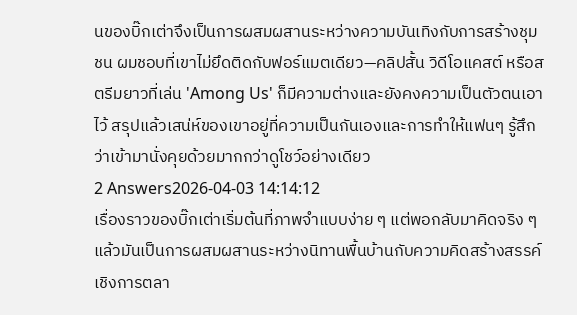นของบิ๊กเต่าจึงเป็นการผสมผสานระหว่างความบันเทิงกับการสร้างชุมชน ผมชอบที่เขาไม่ยึดติดกับฟอร์แมตเดียว—คลิปสั้น วิดีโอแคสต์ หรือสตรีมยาวที่เล่น 'Among Us' ก็มีความต่างและยังคงความเป็นตัวตนเอาไว้ สรุปแล้วเสน่ห์ของเขาอยู่ที่ความเป็นกันเองและการทำให้แฟนๆ รู้สึกว่าเข้ามานั่งคุยด้วยมากกว่าดูโชว์อย่างเดียว
2 Answers2026-04-03 14:14:12
เรื่องราวของบิ๊กเต่าเริ่มต้นที่ภาพจำแบบง่าย ๆ แต่พอกลับมาคิดจริง ๆ แล้วมันเป็นการผสมผสานระหว่างนิทานพื้นบ้านกับความคิดสร้างสรรค์เชิงการตลา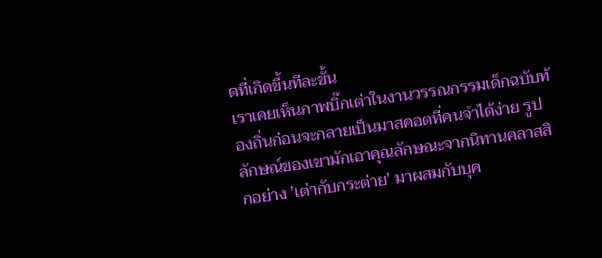ดที่เกิดขึ้นทีละขั้น
เราเคยเห็นภาพบิ๊กเต่าในงานวรรณกรรมเด็กฉบับท้องถิ่นก่อนจะกลายเป็นมาสคอตที่คนจำได้ง่าย รูปลักษณ์ของเขามักเอาคุณลักษณะจากนิทานคลาสสิกอย่าง 'เต่ากับกระต่าย' มาผสมกับบุค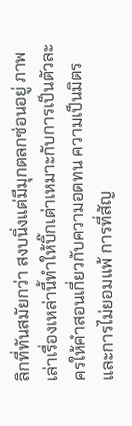ลิกที่ทันสมัยกว่า สงบนิ่งแต่มีมุกตลกซ่อนอยู่ ภาพเล่าเรื่องเหล่านี้ทำให้บิ๊กเต่าเหมาะกับการเป็นตัวละครให้คำสอนเกี่ยวกับความอดทน ความเป็นมิตร และการไม่ยอมแพ้ การที่สัญ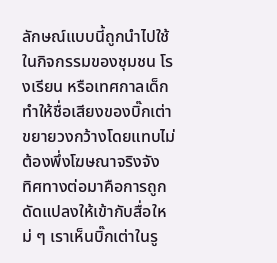ลักษณ์แบบนี้ถูกนำไปใช้ในกิจกรรมของชุมชน โรงเรียน หรือเทศกาลเด็ก ทำให้ชื่อเสียงของบิ๊กเต่าขยายวงกว้างโดยแทบไม่ต้องพึ่งโฆษณาจริงจัง
ทิศทางต่อมาคือการถูกดัดแปลงให้เข้ากับสื่อใหม่ ๆ เราเห็นบิ๊กเต่าในรู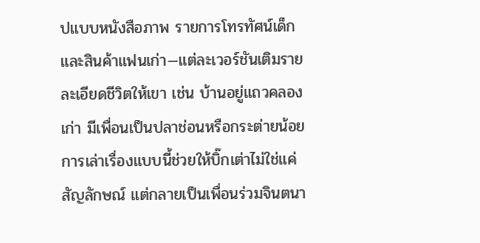ปแบบหนังสือภาพ รายการโทรทัศน์เด็ก และสินค้าแฟนเก่า—แต่ละเวอร์ชันเติมรายละเอียดชีวิตให้เขา เช่น บ้านอยู่แถวคลองเก่า มีเพื่อนเป็นปลาช่อนหรือกระต่ายน้อย การเล่าเรื่องแบบนี้ช่วยให้บิ๊กเต่าไม่ใช่แค่สัญลักษณ์ แต่กลายเป็นเพื่อนร่วมจินตนา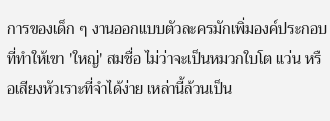การของเด็ก ๆ งานออกแบบตัวละครมักเพิ่มองค์ประกอบที่ทำให้เขา 'ใหญ่' สมชื่อ ไม่ว่าจะเป็นหมวกใบโต แว่น หรือเสียงหัวเราะที่จำได้ง่าย เหล่านี้ล้วนเป็น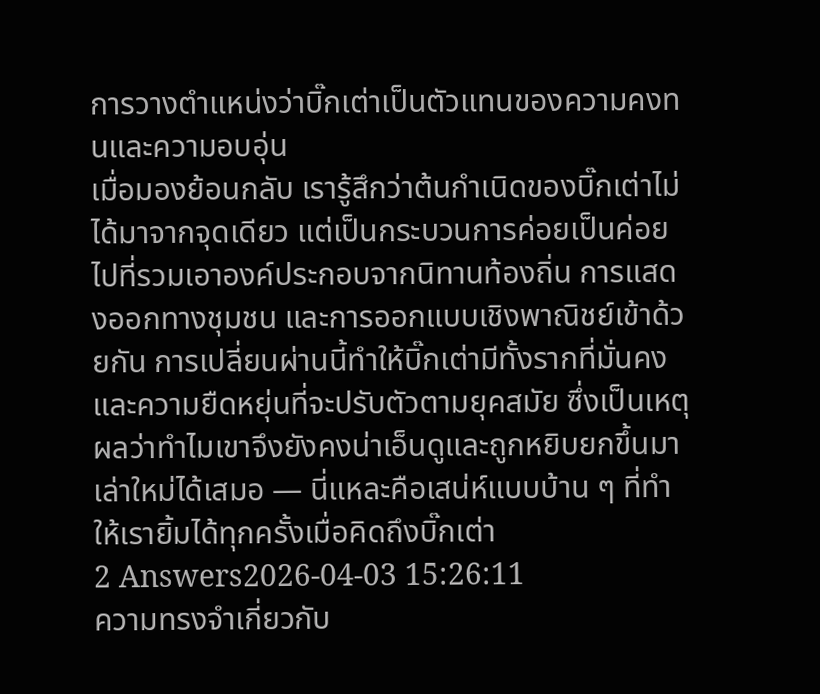การวางตำแหน่งว่าบิ๊กเต่าเป็นตัวแทนของความคงทนและความอบอุ่น
เมื่อมองย้อนกลับ เรารู้สึกว่าต้นกำเนิดของบิ๊กเต่าไม่ได้มาจากจุดเดียว แต่เป็นกระบวนการค่อยเป็นค่อยไปที่รวมเอาองค์ประกอบจากนิทานท้องถิ่น การแสดงออกทางชุมชน และการออกแบบเชิงพาณิชย์เข้าด้วยกัน การเปลี่ยนผ่านนี้ทำให้บิ๊กเต่ามีทั้งรากที่มั่นคงและความยืดหยุ่นที่จะปรับตัวตามยุคสมัย ซึ่งเป็นเหตุผลว่าทำไมเขาจึงยังคงน่าเอ็นดูและถูกหยิบยกขึ้นมาเล่าใหม่ได้เสมอ — นี่แหละคือเสน่ห์แบบบ้าน ๆ ที่ทำให้เรายิ้มได้ทุกครั้งเมื่อคิดถึงบิ๊กเต่า
2 Answers2026-04-03 15:26:11
ความทรงจำเกี่ยวกับ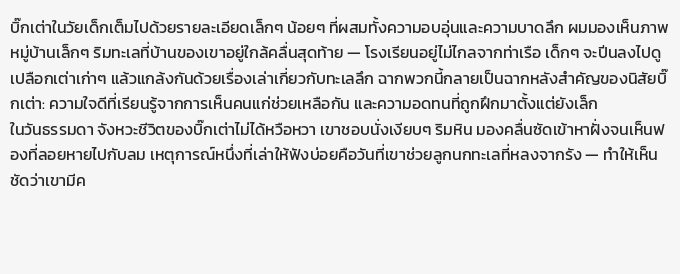บิ๊กเต่าในวัยเด็กเต็มไปด้วยรายละเอียดเล็กๆ น้อยๆ ที่ผสมทั้งความอบอุ่นและความบาดลึก ผมมองเห็นภาพหมู่บ้านเล็กๆ ริมทะเลที่บ้านของเขาอยู่ใกล้คลื่นสุดท้าย — โรงเรียนอยู่ไม่ไกลจากท่าเรือ เด็กๆ จะปีนลงไปดูเปลือกเต่าเก่าๆ แล้วแกล้งกันด้วยเรื่องเล่าเกี่ยวกับทะเลลึก ฉากพวกนี้กลายเป็นฉากหลังสำคัญของนิสัยบิ๊กเต่า: ความใจดีที่เรียนรู้จากการเห็นคนแก่ช่วยเหลือกัน และความอดทนที่ถูกฝึกมาตั้งแต่ยังเล็ก
ในวันธรรมดา จังหวะชีวิตของบิ๊กเต่าไม่ได้หวือหวา เขาชอบนั่งเงียบๆ ริมหิน มองคลื่นซัดเข้าหาฝั่งจนเห็นฟองที่ลอยหายไปกับลม เหตุการณ์หนึ่งที่เล่าให้ฟังบ่อยคือวันที่เขาช่วยลูกนกทะเลที่หลงจากรัง — ทำให้เห็นชัดว่าเขามีค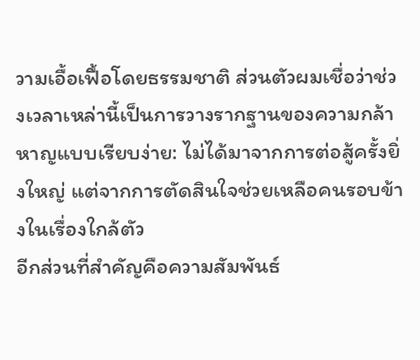วามเอื้อเฟื้อโดยธรรมชาติ ส่วนตัวผมเชื่อว่าช่วงเวลาเหล่านี้เป็นการวางรากฐานของความกล้าหาญแบบเรียบง่าย: ไม่ได้มาจากการต่อสู้ครั้งยิ่งใหญ่ แต่จากการตัดสินใจช่วยเหลือคนรอบข้างในเรื่องใกล้ตัว
อีกส่วนที่สำคัญคือความสัมพันธ์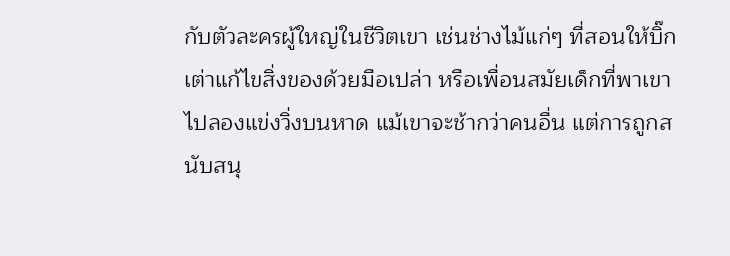กับตัวละครผู้ใหญ่ในชีวิตเขา เช่นช่างไม้แก่ๆ ที่สอนให้บิ๊กเต่าแก้ไขสิ่งของด้วยมือเปล่า หรือเพื่อนสมัยเด็กที่พาเขาไปลองแข่งวิ่งบนหาด แม้เขาจะช้ากว่าคนอื่น แต่การถูกสนับสนุ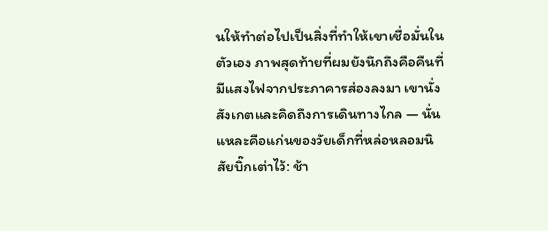นให้ทำต่อไปเป็นสิ่งที่ทำให้เขาเชื่อมั่นในตัวเอง ภาพสุดท้ายที่ผมยังนึกถึงคือคืนที่มีแสงไฟจากประภาคารส่องลงมา เขานั่งสังเกตและคิดถึงการเดินทางไกล — นั่นแหละคือแก่นของวัยเด็กที่หล่อหลอมนิสัยบิ๊กเต่าไว้: ช้า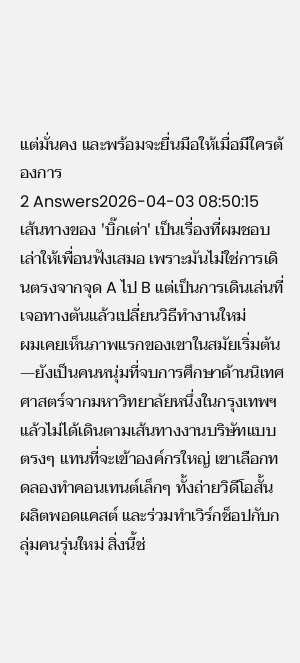แต่มั่นคง และพร้อมจะยื่นมือให้เมื่อมีใครต้องการ
2 Answers2026-04-03 08:50:15
เส้นทางของ 'บิ๊กเต่า' เป็นเรื่องที่ผมชอบเล่าให้เพื่อนฟังเสมอ เพราะมันไม่ใช่การเดินตรงจากจุด A ไป B แต่เป็นการเดินเล่นที่เจอทางตันแล้วเปลี่ยนวิธีทำงานใหม่
ผมเคยเห็นภาพแรกของเขาในสมัยเริ่มต้น—ยังเป็นคนหนุ่มที่จบการศึกษาด้านนิเทศศาสตร์จากมหาวิทยาลัยหนึ่งในกรุงเทพฯ แล้วไม่ได้เดินตามเส้นทางงานบริษัทแบบตรงๆ แทนที่จะเข้าองค์กรใหญ่ เขาเลือกทดลองทำคอนเทนต์เล็กๆ ทั้งถ่ายวิดีโอสั้น ผลิตพอดแคสต์ และร่วมทำเวิร์กช็อปกับกลุ่มคนรุ่นใหม่ สิ่งนี้ช่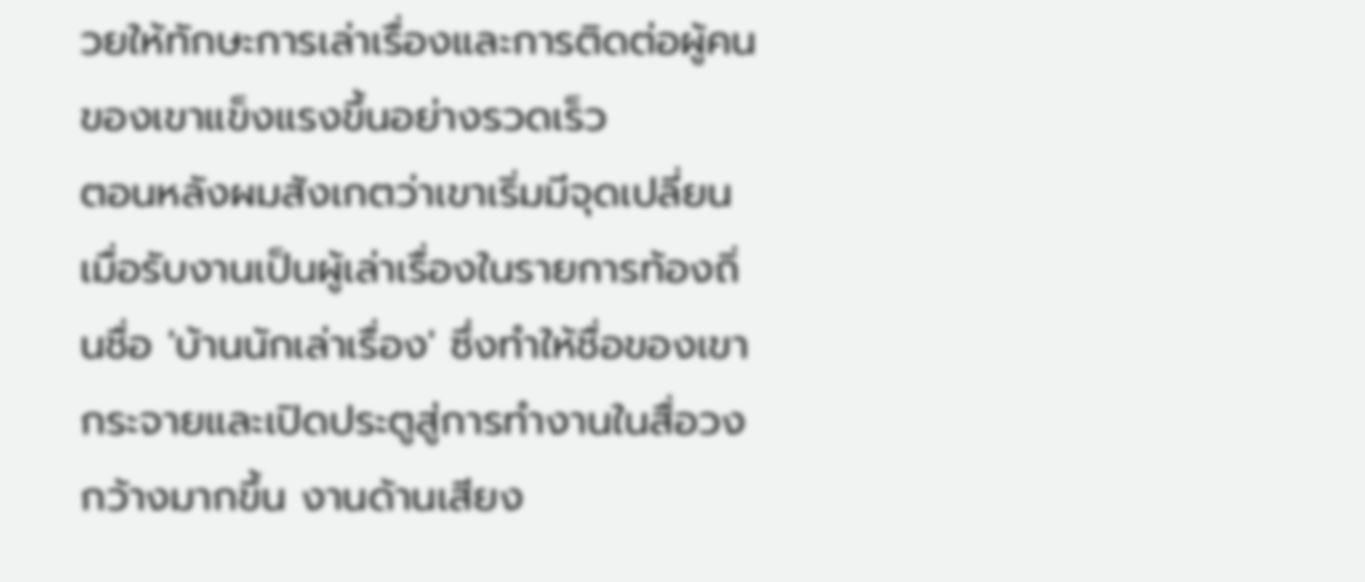วยให้ทักษะการเล่าเรื่องและการติดต่อผู้คนของเขาแข็งแรงขึ้นอย่างรวดเร็ว
ตอนหลังผมสังเกตว่าเขาเริ่มมีจุดเปลี่ยนเมื่อรับงานเป็นผู้เล่าเรื่องในรายการท้องถิ่นชื่อ 'บ้านนักเล่าเรื่อง' ซึ่งทำให้ชื่อของเขากระจายและเปิดประตูสู่การทำงานในสื่อวงกว้างมากขึ้น งานด้านเสียง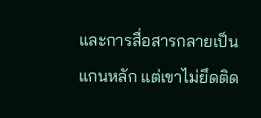และการสื่อสารกลายเป็นแกนหลัก แต่เขาไม่ยึดติด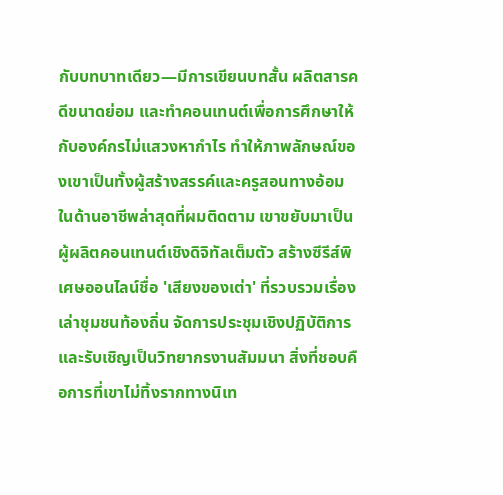กับบทบาทเดียว—มีการเขียนบทสั้น ผลิตสารคดีขนาดย่อม และทำคอนเทนต์เพื่อการศึกษาให้กับองค์กรไม่แสวงหากำไร ทำให้ภาพลักษณ์ของเขาเป็นทั้งผู้สร้างสรรค์และครูสอนทางอ้อม
ในด้านอาชีพล่าสุดที่ผมติดตาม เขาขยับมาเป็นผู้ผลิตคอนเทนต์เชิงดิจิทัลเต็มตัว สร้างซีรีส์พิเศษออนไลน์ชื่อ 'เสียงของเต่า' ที่รวบรวมเรื่องเล่าชุมชนท้องถิ่น จัดการประชุมเชิงปฏิบัติการ และรับเชิญเป็นวิทยากรงานสัมมนา สิ่งที่ชอบคือการที่เขาไม่ทิ้งรากทางนิเท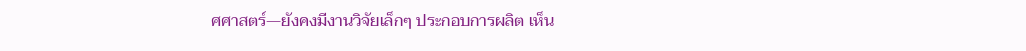ศศาสตร์—ยังคงมีงานวิจัยเล็กๆ ประกอบการผลิต เห็น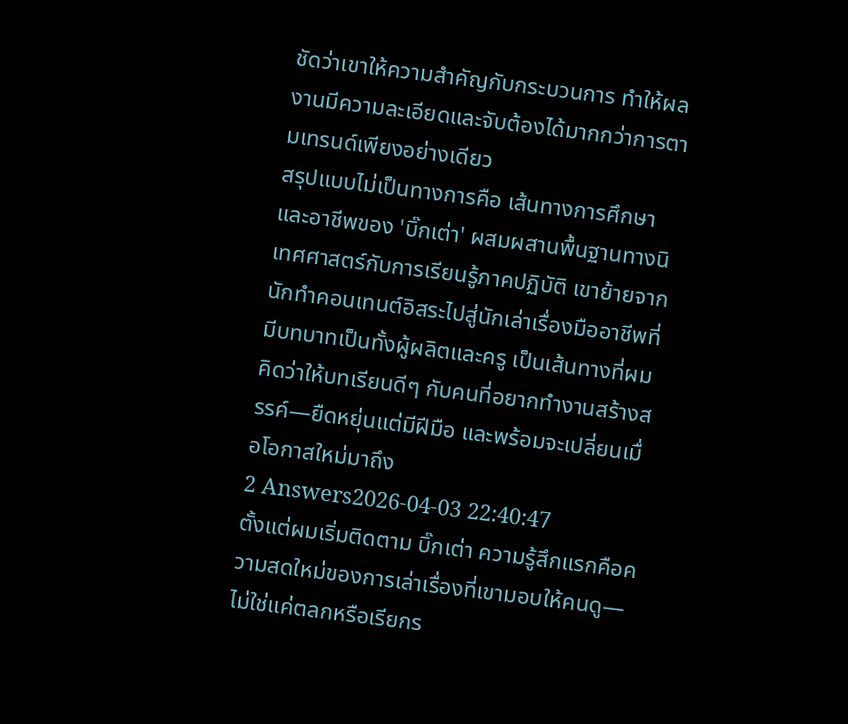ชัดว่าเขาให้ความสำคัญกับกระบวนการ ทำให้ผลงานมีความละเอียดและจับต้องได้มากกว่าการตามเทรนด์เพียงอย่างเดียว
สรุปแบบไม่เป็นทางการคือ เส้นทางการศึกษาและอาชีพของ 'บิ๊กเต่า' ผสมผสานพื้นฐานทางนิเทศศาสตร์กับการเรียนรู้ภาคปฏิบัติ เขาย้ายจากนักทำคอนเทนต์อิสระไปสู่นักเล่าเรื่องมืออาชีพที่มีบทบาทเป็นทั้งผู้ผลิตและครู เป็นเส้นทางที่ผมคิดว่าให้บทเรียนดีๆ กับคนที่อยากทำงานสร้างสรรค์—ยืดหยุ่นแต่มีฝีมือ และพร้อมจะเปลี่ยนเมื่อโอกาสใหม่มาถึง
2 Answers2026-04-03 22:40:47
ตั้งแต่ผมเริ่มติดตาม บิ๊กเต่า ความรู้สึกแรกคือความสดใหม่ของการเล่าเรื่องที่เขามอบให้คนดู—ไม่ใช่แค่ตลกหรือเรียกร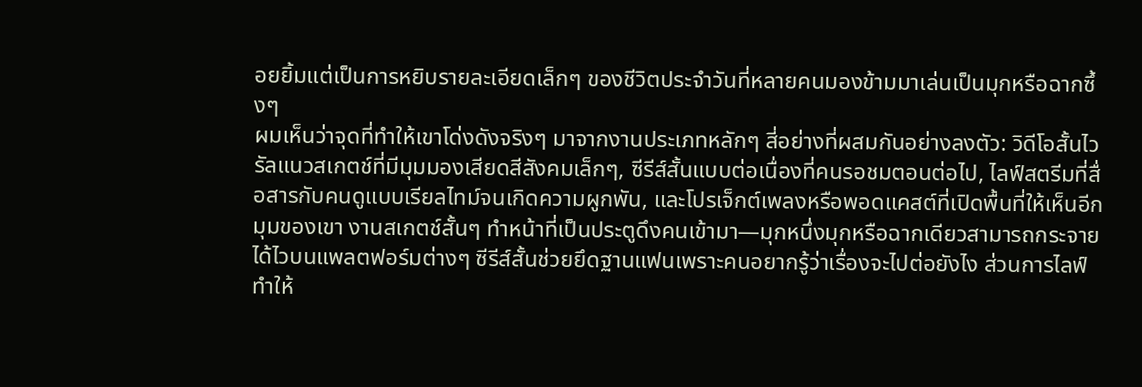อยยิ้มแต่เป็นการหยิบรายละเอียดเล็กๆ ของชีวิตประจำวันที่หลายคนมองข้ามมาเล่นเป็นมุกหรือฉากซึ้งๆ
ผมเห็นว่าจุดที่ทำให้เขาโด่งดังจริงๆ มาจากงานประเภทหลักๆ สี่อย่างที่ผสมกันอย่างลงตัว: วิดีโอสั้นไวรัลแนวสเกตช์ที่มีมุมมองเสียดสีสังคมเล็กๆ, ซีรีส์สั้นแบบต่อเนื่องที่คนรอชมตอนต่อไป, ไลฟ์สตรีมที่สื่อสารกับคนดูแบบเรียลไทม์จนเกิดความผูกพัน, และโปรเจ็กต์เพลงหรือพอดแคสต์ที่เปิดพื้นที่ให้เห็นอีกมุมของเขา งานสเกตช์สั้นๆ ทำหน้าที่เป็นประตูดึงคนเข้ามา—มุกหนึ่งมุกหรือฉากเดียวสามารถกระจายได้ไวบนแพลตฟอร์มต่างๆ ซีรีส์สั้นช่วยยึดฐานแฟนเพราะคนอยากรู้ว่าเรื่องจะไปต่อยังไง ส่วนการไลฟ์ทำให้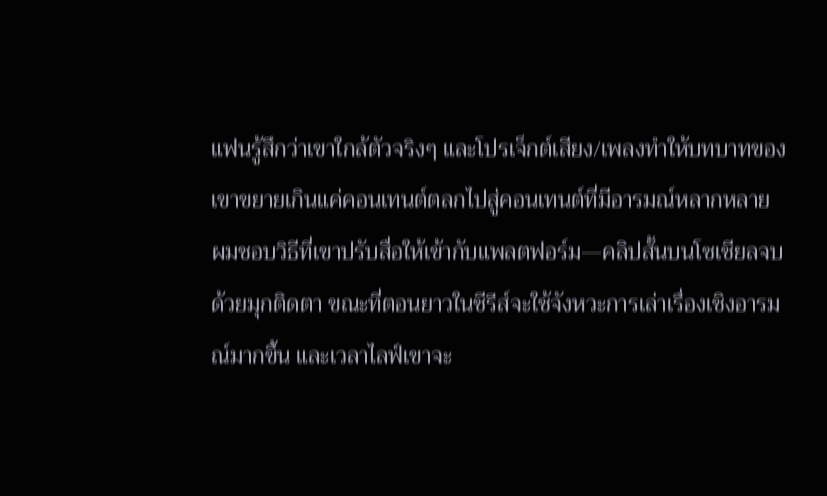แฟนรู้สึกว่าเขาใกล้ตัวจริงๆ และโปรเจ็กต์เสียง/เพลงทำให้บทบาทของเขาขยายเกินแค่คอนเทนต์ตลกไปสู่คอนเทนต์ที่มีอารมณ์หลากหลาย
ผมชอบวิธีที่เขาปรับสื่อให้เข้ากับแพลตฟอร์ม—คลิปสั้นบนโซเชียลจบด้วยมุกติดตา ขณะที่ตอนยาวในซีรีส์จะใช้จังหวะการเล่าเรื่องเชิงอารมณ์มากขึ้น และเวลาไลฟ์เขาจะ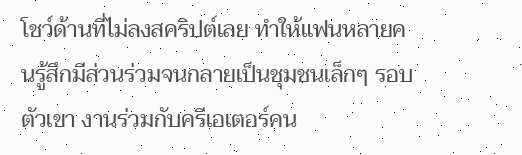โชว์ด้านที่ไม่ลงสคริปต์เลย ทำให้แฟนหลายคนรู้สึกมีส่วนร่วมจนกลายเป็นชุมชนเล็กๆ รอบตัวเขา งานร่วมกับครีเอเตอร์คน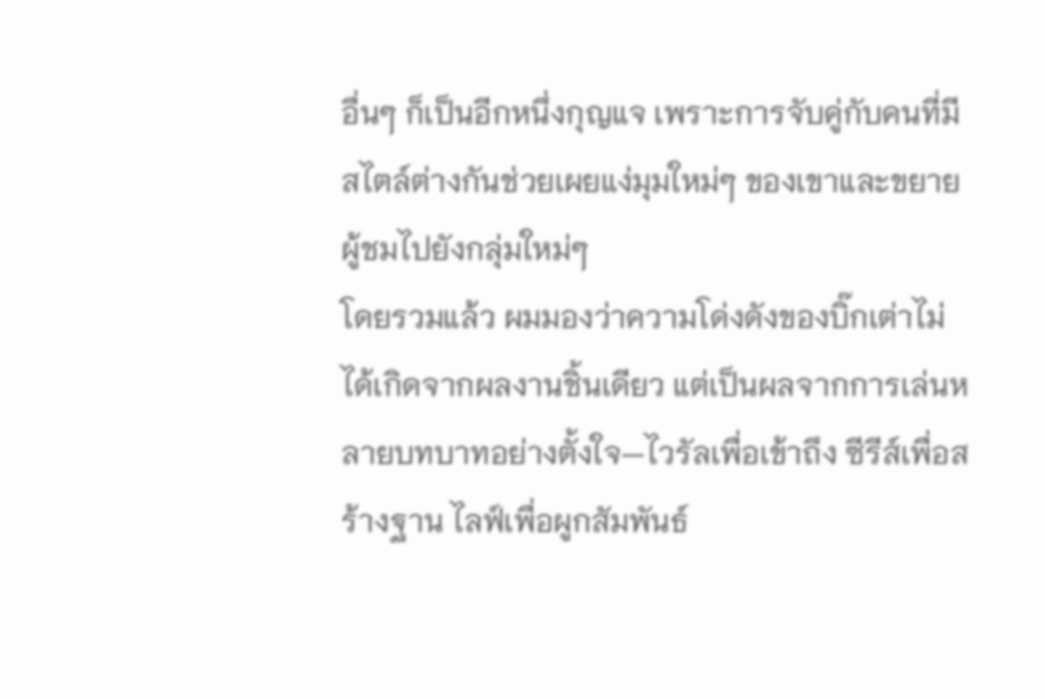อื่นๆ ก็เป็นอีกหนึ่งกุญแจ เพราะการจับคู่กับคนที่มีสไตล์ต่างกันช่วยเผยแง่มุมใหม่ๆ ของเขาและขยายผู้ชมไปยังกลุ่มใหม่ๆ
โดยรวมแล้ว ผมมองว่าความโด่งดังของบิ๊กเต่าไม่ได้เกิดจากผลงานชิ้นเดียว แต่เป็นผลจากการเล่นหลายบทบาทอย่างตั้งใจ—ไวรัลเพื่อเข้าถึง ซีรีส์เพื่อสร้างฐาน ไลฟ์เพื่อผูกสัมพันธ์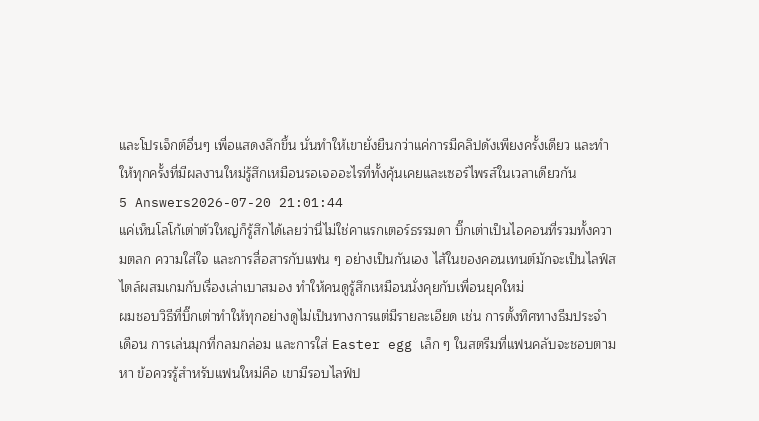และโปรเจ็กต์อื่นๆ เพื่อแสดงลึกขึ้น นั่นทำให้เขายั่งยืนกว่าแค่การมีคลิปดังเพียงครั้งเดียว และทำให้ทุกครั้งที่มีผลงานใหม่รู้สึกเหมือนรอเจออะไรที่ทั้งคุ้นเคยและเซอร์ไพรส์ในเวลาเดียวกัน
5 Answers2026-07-20 21:01:44
แค่เห็นโลโก้เต่าตัวใหญ่ก็รู้สึกได้เลยว่านี่ไม่ใช่คาแรกเตอร์ธรรมดา บิ๊กเต่าเป็นไอคอนที่รวมทั้งความตลก ความใส่ใจ และการสื่อสารกับแฟน ๆ อย่างเป็นกันเอง ไส้ในของคอนเทนต์มักจะเป็นไลฟ์สไตล์ผสมเกมกับเรื่องเล่าเบาสมอง ทำให้คนดูรู้สึกเหมือนนั่งคุยกับเพื่อนยุคใหม่
ผมชอบวิธีที่บิ๊กเต่าทำให้ทุกอย่างดูไม่เป็นทางการแต่มีรายละเอียด เช่น การตั้งทิศทางธีมประจำเดือน การเล่นมุกที่กลมกล่อม และการใส่ Easter egg เล็ก ๆ ในสตรีมที่แฟนคลับจะชอบตามหา ข้อควรรู้สำหรับแฟนใหม่คือ เขามีรอบไลฟ์ป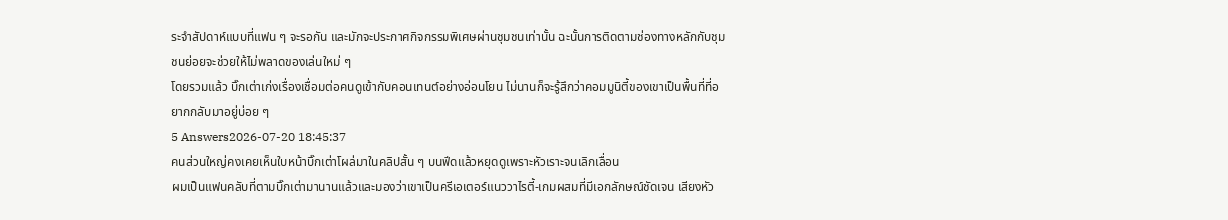ระจำสัปดาห์แบบที่แฟน ๆ จะรอกัน และมักจะประกาศกิจกรรมพิเศษผ่านชุมชนเท่านั้น ฉะนั้นการติดตามช่องทางหลักกับชุมชนย่อยจะช่วยให้ไม่พลาดของเล่นใหม่ ๆ
โดยรวมแล้ว บิ๊กเต่าเก่งเรื่องเชื่อมต่อคนดูเข้ากับคอนเทนต์อย่างอ่อนโยน ไม่นานก็จะรู้สึกว่าคอมมูนิตี้ของเขาเป็นพื้นที่ที่อยากกลับมาอยู่บ่อย ๆ
5 Answers2026-07-20 18:45:37
คนส่วนใหญ่คงเคยเห็นใบหน้าบิ๊กเต่าโผล่มาในคลิปสั้น ๆ บนฟีดแล้วหยุดดูเพราะหัวเราะจนเลิกเลื่อน
ผมเป็นแฟนคลับที่ตามบิ๊กเต่ามานานแล้วและมองว่าเขาเป็นครีเอเตอร์แนววาไรตี้-เกมผสมที่มีเอกลักษณ์ชัดเจน เสียงหัว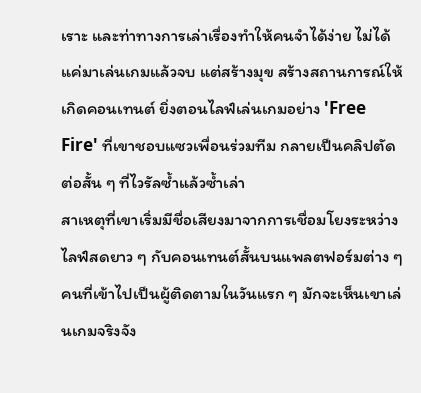เราะ และท่าทางการเล่าเรื่องทำให้คนจำได้ง่าย ไม่ได้แค่มาเล่นเกมแล้วจบ แต่สร้างมุข สร้างสถานการณ์ให้เกิดคอนเทนต์ ยิ่งตอนไลฟ์เล่นเกมอย่าง 'Free Fire' ที่เขาชอบแซวเพื่อนร่วมทีม กลายเป็นคลิปตัดต่อสั้น ๆ ที่ไวรัลซ้ำแล้วซ้ำเล่า
สาเหตุที่เขาเริ่มมีชื่อเสียงมาจากการเชื่อมโยงระหว่างไลฟ์สดยาว ๆ กับคอนเทนต์สั้นบนแพลตฟอร์มต่าง ๆ คนที่เข้าไปเป็นผู้ติดตามในวันแรก ๆ มักจะเห็นเขาเล่นเกมจริงจัง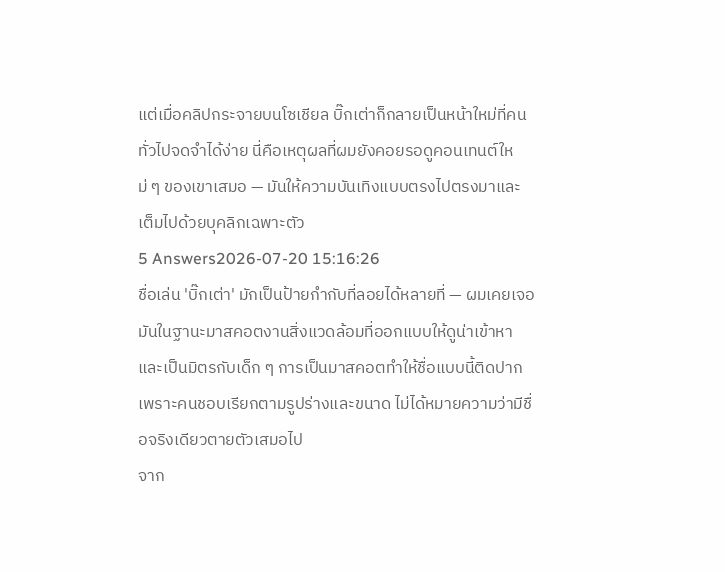แต่เมื่อคลิปกระจายบนโซเชียล บิ๊กเต่าก็กลายเป็นหน้าใหม่ที่คนทั่วไปจดจำได้ง่าย นี่คือเหตุผลที่ผมยังคอยรอดูคอนเทนต์ใหม่ ๆ ของเขาเสมอ — มันให้ความบันเทิงแบบตรงไปตรงมาและเต็มไปด้วยบุคลิกเฉพาะตัว
5 Answers2026-07-20 15:16:26
ชื่อเล่น 'บิ๊กเต่า' มักเป็นป้ายกำกับที่ลอยได้หลายที่ — ผมเคยเจอมันในฐานะมาสคอตงานสิ่งแวดล้อมที่ออกแบบให้ดูน่าเข้าหาและเป็นมิตรกับเด็ก ๆ การเป็นมาสคอตทำให้ชื่อแบบนี้ติดปาก เพราะคนชอบเรียกตามรูปร่างและขนาด ไม่ได้หมายความว่ามีชื่อจริงเดียวตายตัวเสมอไป
จาก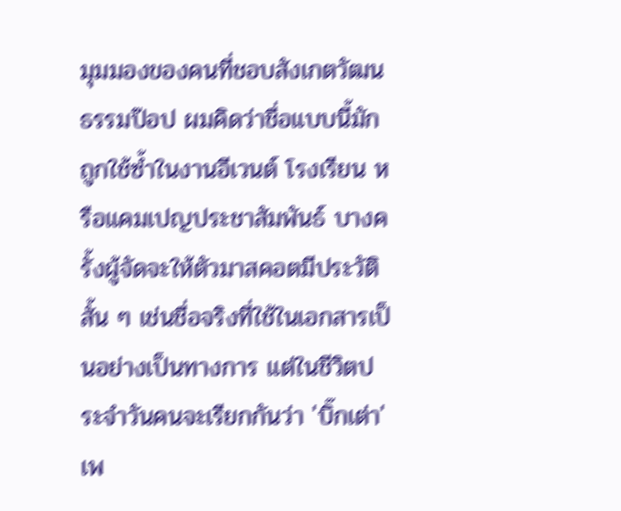มุมมองของคนที่ชอบสังเกตวัฒนธรรมป๊อป ผมคิดว่าชื่อแบบนี้มักถูกใช้ซ้ำในงานอีเวนต์ โรงเรียน หรือแคมเปญประชาสัมพันธ์ บางครั้งผู้จัดจะให้ตัวมาสคอตมีประวัติสั้น ๆ เช่นชื่อจริงที่ใช้ในเอกสารเป็นอย่างเป็นทางการ แต่ในชีวิตประจำวันคนจะเรียกกันว่า 'บิ๊กเต่า' เพ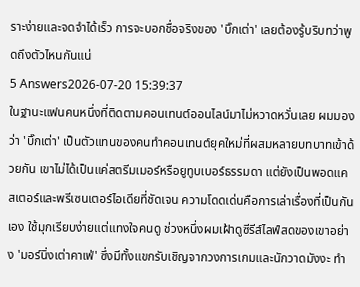ราะง่ายและจดจำได้เร็ว การจะบอกชื่อจริงของ 'บิ๊กเต่า' เลยต้องรู้บริบทว่าพูดถึงตัวไหนกันแน่
5 Answers2026-07-20 15:39:37
ในฐานะแฟนคนหนึ่งที่ติดตามคอนเทนต์ออนไลน์มาไม่หวาดหวั่นเลย ผมมองว่า 'บิ๊กเต่า' เป็นตัวแทนของคนทำคอนเทนต์ยุคใหม่ที่ผสมหลายบทบาทเข้าด้วยกัน เขาไม่ได้เป็นแค่สตรีมเมอร์หรือยูทูบเบอร์ธรรมดา แต่ยังเป็นพอดแคสเตอร์และพรีเซนเตอร์ไอเดียที่ชัดเจน ความโดดเด่นคือการเล่าเรื่องที่เป็นกันเอง ใช้มุกเรียบง่ายแต่แทงใจคนดู ช่วงหนึ่งผมเฝ้าดูซีรีส์ไลฟ์สดของเขาอย่าง 'มอร์นิ่งเต่าคาเฟ่' ซึ่งมีทั้งแขกรับเชิญจากวงการเกมและนักวาดมังงะ ทำ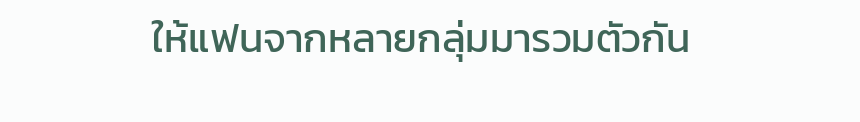ให้แฟนจากหลายกลุ่มมารวมตัวกัน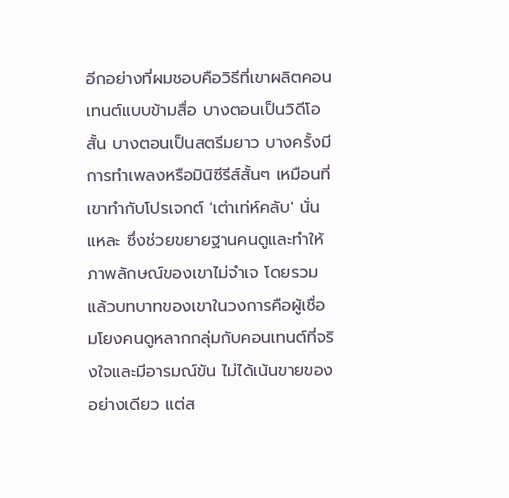อีกอย่างที่ผมชอบคือวิธีที่เขาผลิตคอนเทนต์แบบข้ามสื่อ บางตอนเป็นวิดีโอสั้น บางตอนเป็นสตรีมยาว บางครั้งมีการทำเพลงหรือมินิซีรีส์สั้นๆ เหมือนที่เขาทำกับโปรเจกต์ 'เต่าเท่ห์คลับ' นั่นแหละ ซึ่งช่วยขยายฐานคนดูและทำให้ภาพลักษณ์ของเขาไม่จำเจ โดยรวมแล้วบทบาทของเขาในวงการคือผู้เชื่อมโยงคนดูหลากกลุ่มกับคอนเทนต์ที่จริงใจและมีอารมณ์ขัน ไม่ได้เน้นขายของอย่างเดียว แต่ส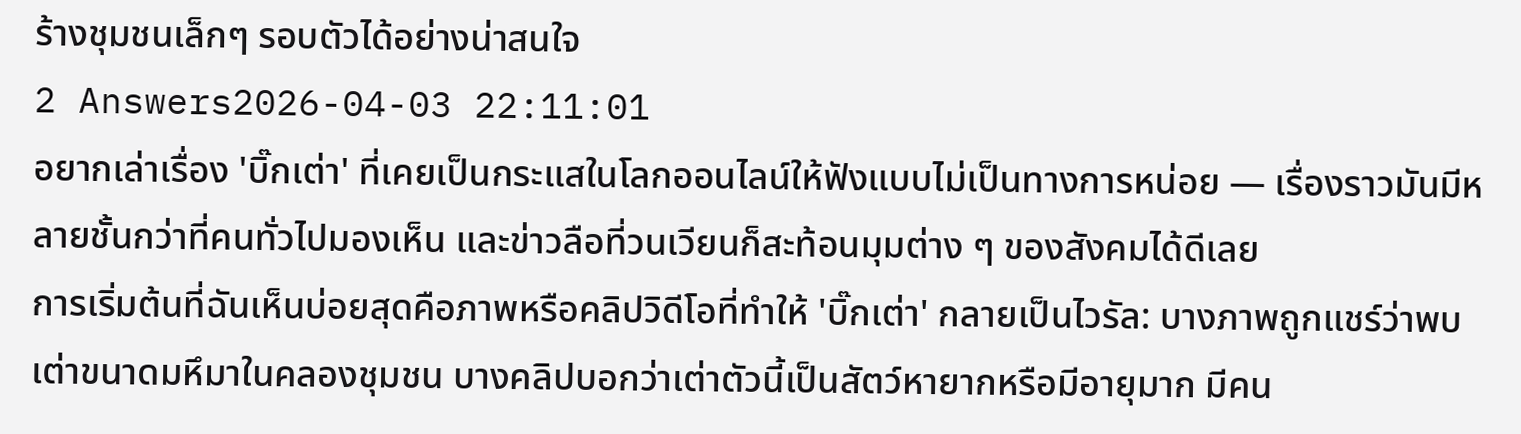ร้างชุมชนเล็กๆ รอบตัวได้อย่างน่าสนใจ
2 Answers2026-04-03 22:11:01
อยากเล่าเรื่อง 'บิ๊กเต่า' ที่เคยเป็นกระแสในโลกออนไลน์ให้ฟังแบบไม่เป็นทางการหน่อย — เรื่องราวมันมีหลายชั้นกว่าที่คนทั่วไปมองเห็น และข่าวลือที่วนเวียนก็สะท้อนมุมต่าง ๆ ของสังคมได้ดีเลย
การเริ่มต้นที่ฉันเห็นบ่อยสุดคือภาพหรือคลิปวิดีโอที่ทำให้ 'บิ๊กเต่า' กลายเป็นไวรัล: บางภาพถูกแชร์ว่าพบเต่าขนาดมหึมาในคลองชุมชน บางคลิปบอกว่าเต่าตัวนี้เป็นสัตว์หายากหรือมีอายุมาก มีคน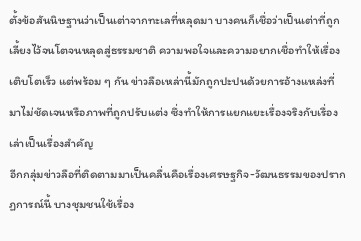ตั้งข้อสันนิษฐานว่าเป็นเต่าจากทะเลที่หลุดมา บางคนก็เชื่อว่าเป็นเต่าที่ถูกเลี้ยงไว้จนโตจนหลุดสู่ธรรมชาติ ความพอใจและความอยากเชื่อทำให้เรื่องเติบโตเร็ว แต่พร้อม ๆ กัน ข่าวลือเหล่านี้มักถูกปะปนด้วยการอ้างแหล่งที่มาไม่ชัดเจนหรือภาพที่ถูกปรับแต่ง ซึ่งทำให้การแยกแยะเรื่องจริงกับเรื่องเล่าเป็นเรื่องสำคัญ
อีกกลุ่มข่าวลือที่ติดตามมาเป็นคลื่นคือเรื่องเศรษฐกิจ-วัฒนธรรมของปรากฏการณ์นี้ บางชุมชนใช้เรื่อง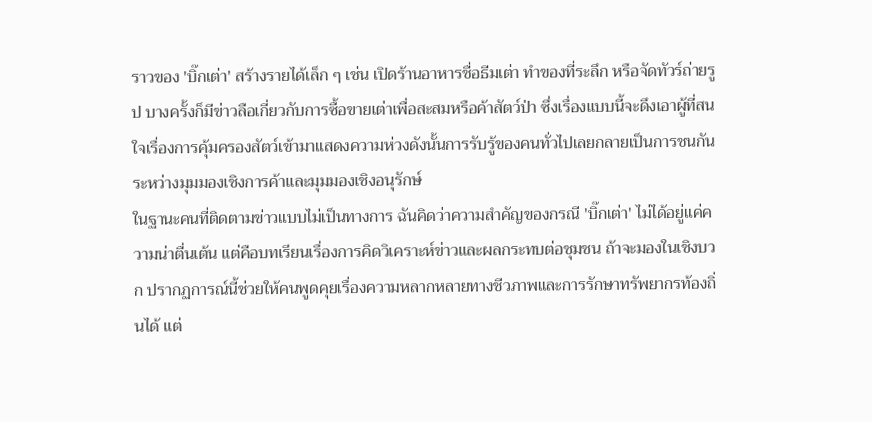ราวของ 'บิ๊กเต่า' สร้างรายได้เล็ก ๆ เช่น เปิดร้านอาหารชื่อธีมเต่า ทำของที่ระลึก หรือจัดทัวร์ถ่ายรูป บางครั้งก็มีข่าวลือเกี่ยวกับการซื้อขายเต่าเพื่อสะสมหรือค้าสัตว์ป่า ซึ่งเรื่องแบบนี้จะดึงเอาผู้ที่สนใจเรื่องการคุ้มครองสัตว์เข้ามาแสดงความห่วงดังนั้นการรับรู้ของคนทั่วไปเลยกลายเป็นการชนกันระหว่างมุมมองเชิงการค้าและมุมมองเชิงอนุรักษ์
ในฐานะคนที่ติดตามข่าวแบบไม่เป็นทางการ ฉันคิดว่าความสำคัญของกรณี 'บิ๊กเต่า' ไม่ได้อยู่แค่ความน่าตื่นเต้น แต่คือบทเรียนเรื่องการคิดวิเคราะห์ข่าวและผลกระทบต่อชุมชน ถ้าจะมองในเชิงบวก ปรากฏการณ์นี้ช่วยให้คนพูดคุยเรื่องความหลากหลายทางชีวภาพและการรักษาทรัพยากรท้องถิ่นได้ แต่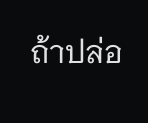ถ้าปล่อ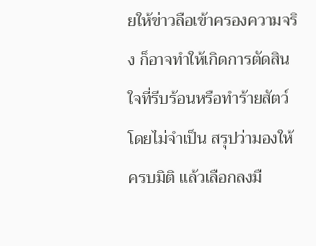ยให้ข่าวลือเข้าครองความจริง ก็อาจทำให้เกิดการตัดสินใจที่รีบร้อนหรือทำร้ายสัตว์โดยไม่จำเป็น สรุปว่ามองให้ครบมิติ แล้วเลือกลงมื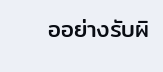ออย่างรับผิ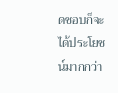ดชอบก็จะได้ประโยชน์มากกว่า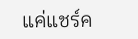แค่แชร์ค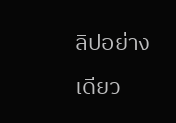ลิปอย่างเดียว